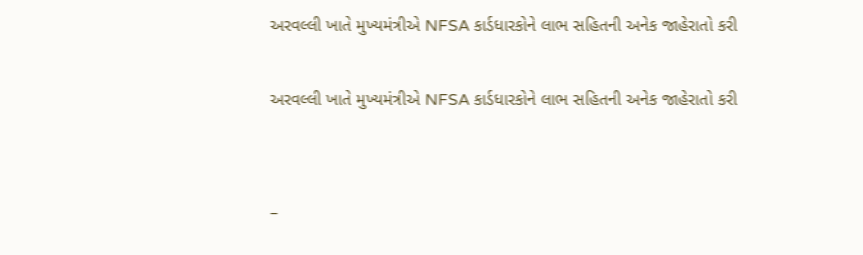અરવલ્લી ખાતે મુખ્યમંત્રીએ NFSA કાર્ડધારકોને લાભ સહિતની અનેક જાહેરાતો કરી

અરવલ્લી ખાતે મુખ્યમંત્રીએ NFSA કાર્ડધારકોને લાભ સહિતની અનેક જાહેરાતો કરી


–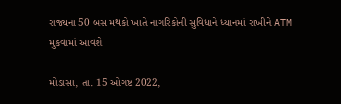રાજ્યના 50 બસ મથકો ખાતે નાગરિકોની સુવિધાને ધ્યાનમાં રાખીને ATM મુકવામાં આવશે

મોડાસા, તા. 15 ઓગષ્ટ 2022,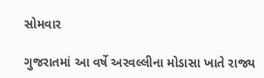સોમવાર

ગુજરાતમાં આ વર્ષે અરવલ્લીના મોડાસા ખાતે રાજ્ય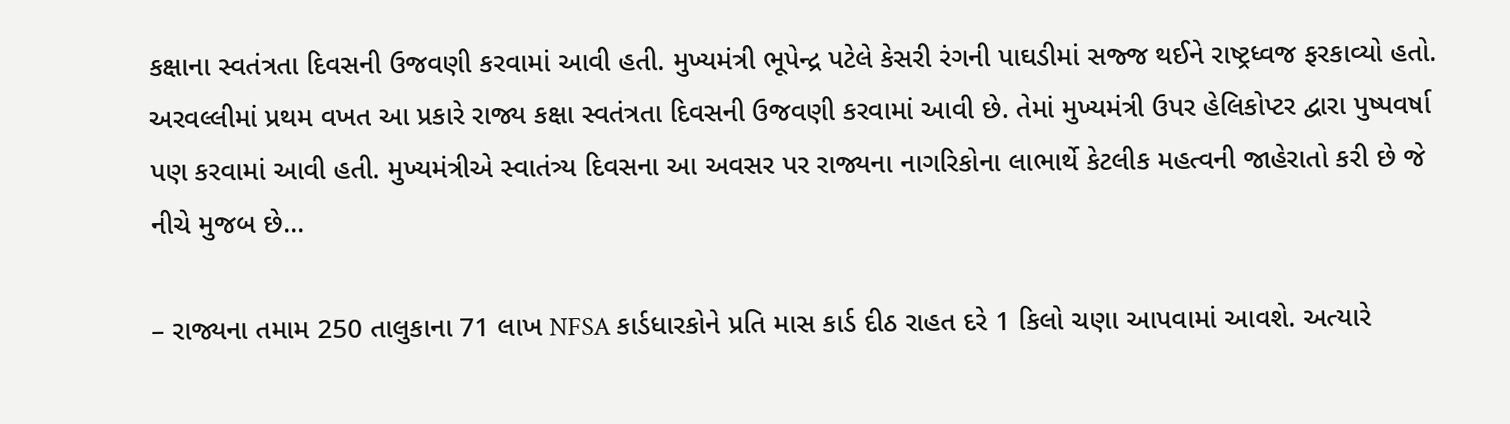કક્ષાના સ્વતંત્રતા દિવસની ઉજવણી કરવામાં આવી હતી. મુખ્યમંત્રી ભૂપેન્દ્ર પટેલે કેસરી રંગની પાઘડીમાં સજ્જ થઈને રાષ્ટ્રધ્વજ ફરકાવ્યો હતો. અરવલ્લીમાં પ્રથમ વખત આ પ્રકારે રાજ્ય કક્ષા સ્વતંત્રતા દિવસની ઉજવણી કરવામાં આવી છે. તેમાં મુખ્યમંત્રી ઉપર હેલિકોપ્ટર દ્વારા પુષ્પવર્ષા પણ કરવામાં આવી હતી. મુખ્યમંત્રીએ સ્વાતંત્ર્ય દિવસના આ અવસર પર રાજ્યના નાગરિકોના લાભાર્થે કેટલીક મહત્વની જાહેરાતો કરી છે જે નીચે મુજબ છે…

– રાજ્યના તમામ 250 તાલુકાના 71 લાખ NFSA કાર્ડધારકોને પ્રતિ માસ કાર્ડ દીઠ રાહત દરે 1 કિલો ચણા આપવામાં આવશે. અત્યારે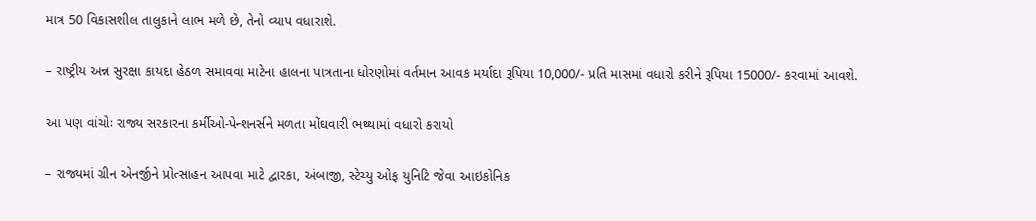માત્ર 50 વિકાસશીલ તાલુકાને લાભ મળે છે, તેનો વ્યાપ વધારાશે.

– રાષ્ટ્રીય અન્ન સુરક્ષા કાયદા હેઠળ સમાવવા માટેના હાલના પાત્રતાના ધોરણોમાં વર્તમાન આવક મર્યાદા રૂપિયા 10,000/- પ્રતિ માસમાં વધારો કરીને રૂપિયા 15000/- કરવામાં આવશે.

આ પણ વાંચોઃ રાજ્ય સરકારના કર્મીઓ-પેન્શનર્સને મળતા મોંઘવારી ભથ્થામાં વધારો કરાયો

– રાજ્યમાં ગ્રીન એનર્જીને પ્રોત્સાહન આપવા માટે દ્વારકા, અંબાજી, સ્ટેચ્યુ ઓફ યુનિટિ જેવા આઇકોનિક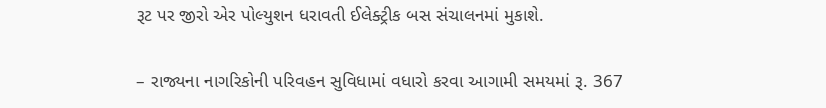રૂટ પર જીરો એર પોલ્યુશન ધરાવતી ઈલેક્ટ્રીક બસ સંચાલનમાં મુકાશે.

– રાજ્યના નાગરિકોની પરિવહન સુવિધામાં વધારો કરવા આગામી સમયમાં રૂ. 367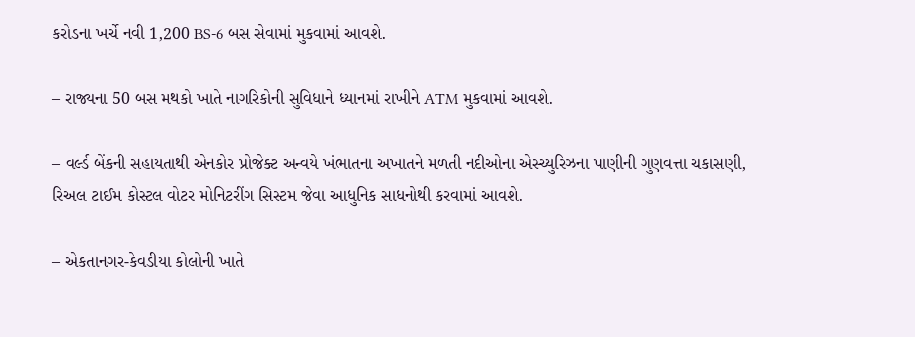કરોડના ખર્ચે નવી 1,200 BS-6 બસ સેવામાં મુકવામાં આવશે.

– રાજ્યના 50 બસ મથકો ખાતે નાગરિકોની સુવિધાને ધ્યાનમાં રાખીને ATM મુકવામાં આવશે.

– વર્લ્ડ બેંકની સહાયતાથી એનકોર પ્રોજેક્ટ અન્વયે ખંભાતના અખાતને મળતી નદીઓના એસ્ચ્યુરિઝના પાણીની ગુણવત્તા ચકાસણી, રિઅલ ટાઈમ કોસ્ટલ વોટર મોનિટરીંગ સિસ્ટમ જેવા આધુનિક સાધનોથી કરવામાં આવશે.

– એકતાનગર-કેવડીયા કોલોની ખાતે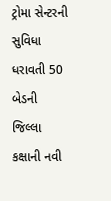ટ્રોમા સેન્ટરની સુવિધા ધરાવતી 50 બેડની જિલ્લા કક્ષાની નવી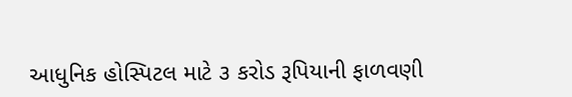આધુનિક હોસ્પિટલ માટે ૩ કરોડ રૂપિયાની ફાળવણી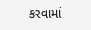કરવામાં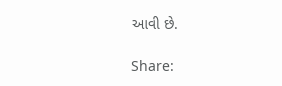આવી છે.

Share: